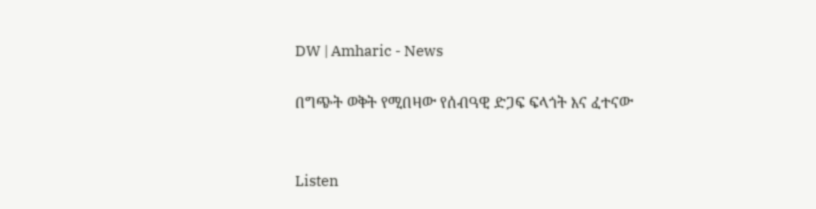DW | Amharic - News

በግጭት ወቅት የሚበዛው የሰብዓዊ ድጋፍ ፍላጎት እና ፈተናው


Listen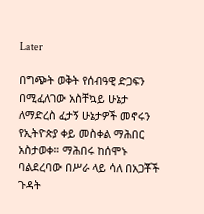Later

በግጭት ወቅት የሰብዓዊ ድጋፍን በሚፈለገው አስቸኳይ ሁኔታ ለማድረስ ፈታኝ ሁኔታዎች መኖሩን የኢትዮጵያ ቀይ መስቀል ማሕበር አስታወቀ። ማሕበሩ ከሰሞኑ ባልደረባው በሥራ ላይ ሳለ በአጋቾች ጉዳት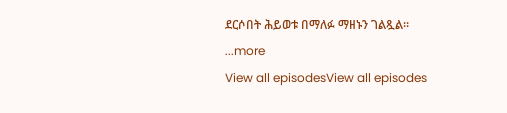ደርሶበት ሕይወቱ በማለፉ ማዘኑን ገልጿል።
...more
View all episodesView all episodes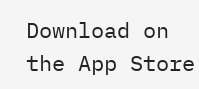Download on the App Store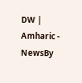DW | Amharic - NewsBy